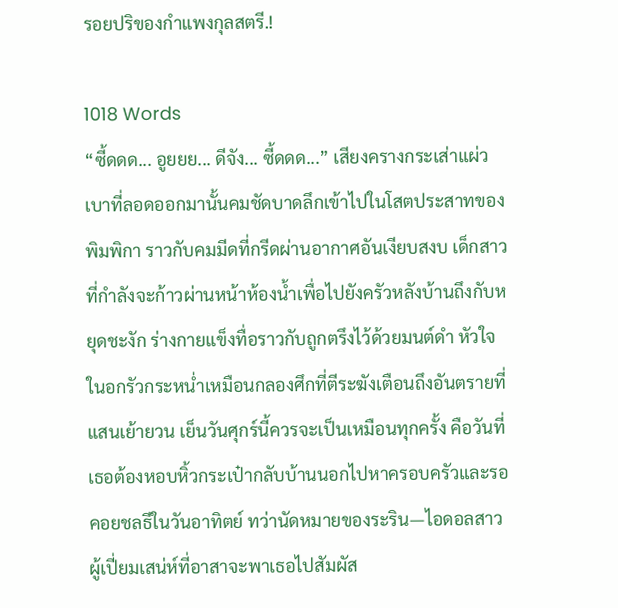รอยปริของกำแพงกุลสตรี.!

1018 Words
“ซี้ดดด... อูยยย... ดีจัง... ซี้ดดด...” เสียงครางกระเส่าแผ่วเบาที่ลอดออกมานั้นคมชัดบาดลึกเข้าไปในโสตประสาทของพิมพิกา ราวกับคมมีดที่กรีดผ่านอากาศอันเงียบสงบ เด็กสาวที่กำลังจะก้าวผ่านหน้าห้องน้ำเพื่อไปยังครัวหลังบ้านถึงกับหยุดชะงัก ร่างกายแข็งทื่อราวกับถูกตรึงไว้ด้วยมนต์ดำ หัวใจในอกรัวกระหน่ำเหมือนกลองศึกที่ตีระฆังเตือนถึงอันตรายที่แสนเย้ายวน เย็นวันศุกร์นี้ควรจะเป็นเหมือนทุกครั้ง คือวันที่เธอต้องหอบหิ้วกระเป๋ากลับบ้านนอกไปหาครอบครัวและรอคอยชลธีในวันอาทิตย์ ทว่านัดหมายของระริน—ไอดอลสาวผู้เปี่ยมเสน่ห์ที่อาสาจะพาเธอไปสัมผัส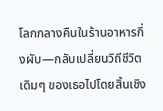โลกกลางคืนในร้านอาหารกึ่งผับ—กลับเปลี่ยนวิถีชีวิตเดิมๆ ของเธอไปโดยสิ้นเชิง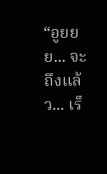“อูยยย... จะถึงแล้ว... เร็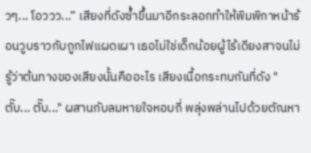วๆ... โอววว...” เสียงที่ดังซ้ำขึ้นมาอีกระลอกทำให้พิมพิกาหน้าร้อนวูบราวกับถูกไฟแผดเผา เธอไม่ใช่เด็กน้อยผู้ไร้เดียงสาจนไม่รู้ว่าต้นทางของเสียงนั้นคืออะไร เสียงเนื้อกระทบกันที่ดัง "ตั๊บ... ตั๊บ..." ผสานกับลมหายใจหอบถี่ พลุ่งพล่านไปด้วยตัณหา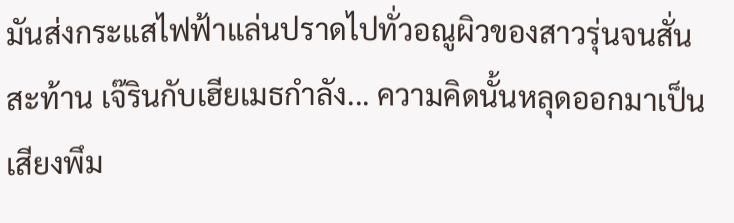มันส่งกระแสไฟฟ้าแล่นปราดไปทั่วอณูผิวของสาวรุ่นจนสั่นสะท้าน เจ๊รินกับเฮียเมธกำลัง... ความคิดนั้นหลุดออกมาเป็นเสียงพึม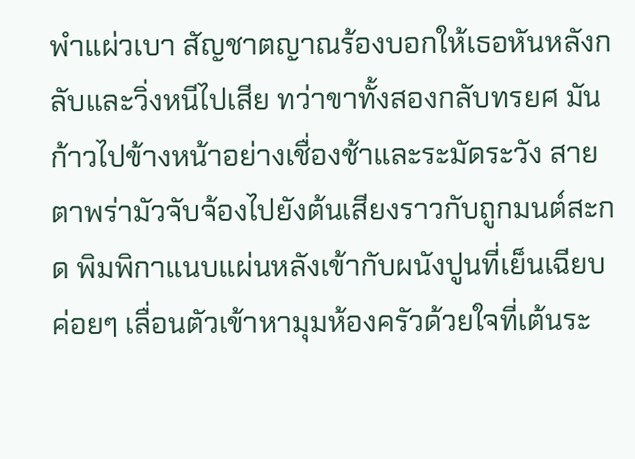พำแผ่วเบา สัญชาตญาณร้องบอกให้เธอหันหลังกลับและวิ่งหนีไปเสีย ทว่าขาทั้งสองกลับทรยศ มันก้าวไปข้างหน้าอย่างเชื่องช้าและระมัดระวัง สายตาพร่ามัวจับจ้องไปยังต้นเสียงราวกับถูกมนต์สะกด พิมพิกาแนบแผ่นหลังเข้ากับผนังปูนที่เย็นเฉียบ ค่อยๆ เลื่อนตัวเข้าหามุมห้องครัวด้วยใจที่เต้นระ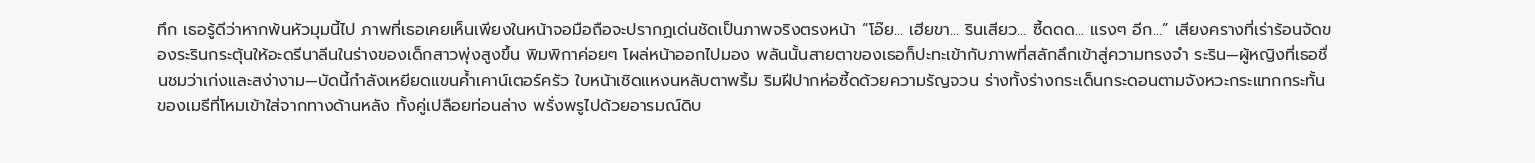ทึก เธอรู้ดีว่าหากพ้นหัวมุมนี้ไป ภาพที่เธอเคยเห็นเพียงในหน้าจอมือถือจะปรากฏเด่นชัดเป็นภาพจริงตรงหน้า “โอ๊ย... เฮียขา... รินเสียว... ซี้ดดด... แรงๆ อีก...” เสียงครางที่เร่าร้อนจัดของระรินกระตุ้นให้อะดรีนาลีนในร่างของเด็กสาวพุ่งสูงขึ้น พิมพิกาค่อยๆ โผล่หน้าออกไปมอง พลันนั้นสายตาของเธอก็ปะทะเข้ากับภาพที่สลักลึกเข้าสู่ความทรงจำ ระริน—ผู้หญิงที่เธอชื่นชมว่าเก่งและสง่างาม—บัดนี้กำลังเหยียดแขนค้ำเคาน์เตอร์ครัว ใบหน้าเชิดแหงนหลับตาพริ้ม ริมฝีปากห่อซี้ดด้วยความรัญจวน ร่างทั้งร่างกระเด็นกระดอนตามจังหวะกระแทกกระทั้นของเมธีที่โหมเข้าใส่จากทางด้านหลัง ทั้งคู่เปลือยท่อนล่าง พรั่งพรูไปด้วยอารมณ์ดิบ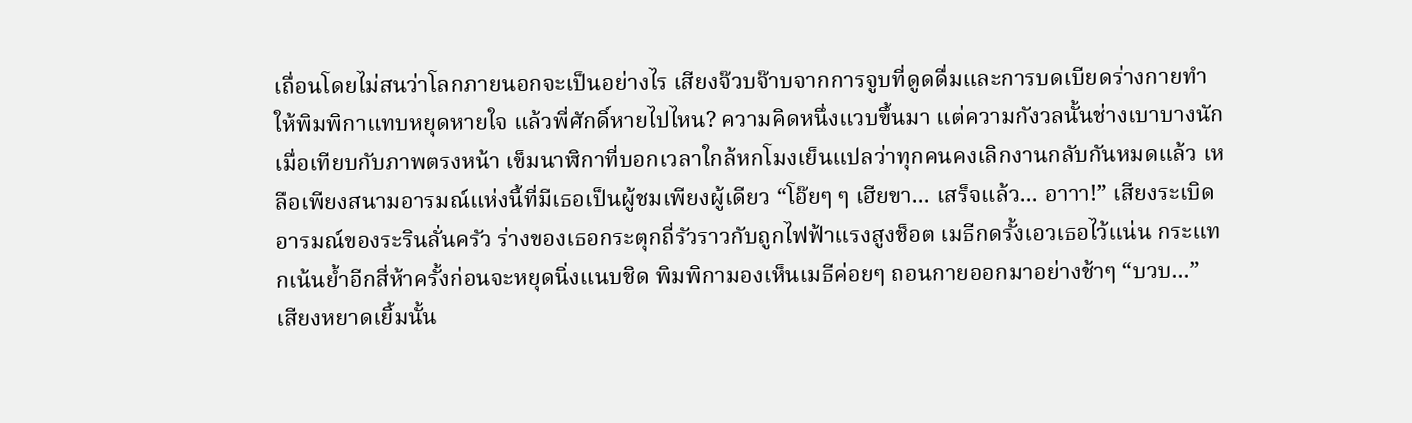เถื่อนโดยไม่สนว่าโลกภายนอกจะเป็นอย่างไร เสียงจ๊วบจ๊าบจากการจูบที่ดูดดื่มและการบดเบียดร่างกายทำให้พิมพิกาแทบหยุดหายใจ แล้วพี่ศักดิ์หายไปไหน? ความคิดหนึ่งแวบขึ้นมา แต่ความกังวลนั้นช่างเบาบางนักเมื่อเทียบกับภาพตรงหน้า เข็มนาฬิกาที่บอกเวลาใกล้หกโมงเย็นแปลว่าทุกคนคงเลิกงานกลับกันหมดแล้ว เหลือเพียงสนามอารมณ์แห่งนี้ที่มีเธอเป็นผู้ชมเพียงผู้เดียว “โอ๊ยๆ ๆ เฮียขา... เสร็จแล้ว... อาาา!” เสียงระเบิดอารมณ์ของระรินลั่นครัว ร่างของเธอกระตุกถี่รัวราวกับถูกไฟฟ้าแรงสูงช็อต เมธีกดรั้งเอวเธอไว้แน่น กระแทกเน้นย้ำอีกสี่ห้าครั้งก่อนจะหยุดนิ่งแนบชิด พิมพิกามองเห็นเมธีค่อยๆ ถอนกายออกมาอย่างช้าๆ “บวบ...” เสียงหยาดเยิ้มนั้น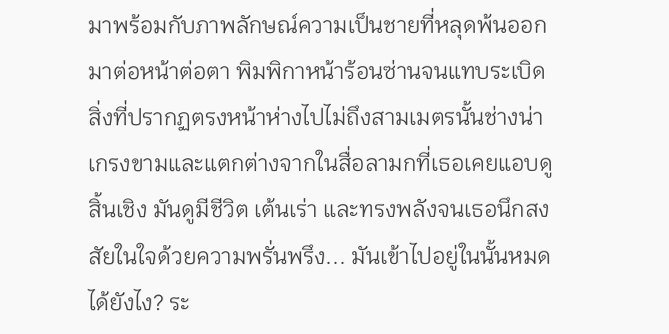มาพร้อมกับภาพลักษณ์ความเป็นชายที่หลุดพ้นออกมาต่อหน้าต่อตา พิมพิกาหน้าร้อนซ่านจนแทบระเบิด สิ่งที่ปรากฏตรงหน้าห่างไปไม่ถึงสามเมตรนั้นช่างน่าเกรงขามและแตกต่างจากในสื่อลามกที่เธอเคยแอบดูสิ้นเชิง มันดูมีชีวิต เต้นเร่า และทรงพลังจนเธอนึกสงสัยในใจด้วยความพรั่นพรึง... มันเข้าไปอยู่ในนั้นหมดได้ยังไง? ระ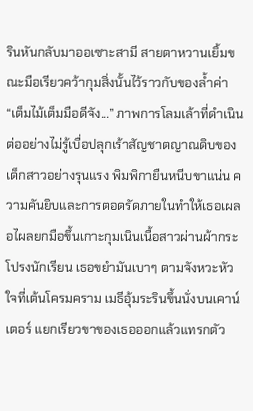รินหันกลับมาออเซาะสามี สายตาหวานเยิ้มขณะมือเรียวคว้ากุมสิ่งนั้นไว้ราวกับของล้ำค่า “เต็มไม้เต็มมือดีจัง...” ภาพการโลมเล้าที่ดำเนินต่ออย่างไม่รู้เบื่อปลุกเร้าสัญชาตญาณดิบของเด็กสาวอย่างรุนแรง พิมพิกายืนหนีบขาแน่น ความคันยิบและการตอดรัดภายในทำให้เธอเผลอไผลยกมือขึ้นเกาะกุมเนินเนื้อสาวผ่านผ้ากระโปรงนักเรียน เธอขยำมันเบาๆ ตามจังหวะหัวใจที่เต้นโครมคราม เมธีอุ้มระรินขึ้นนั่งบนเคาน์เตอร์ แยกเรียวขาของเธอออกแล้วแทรกตัว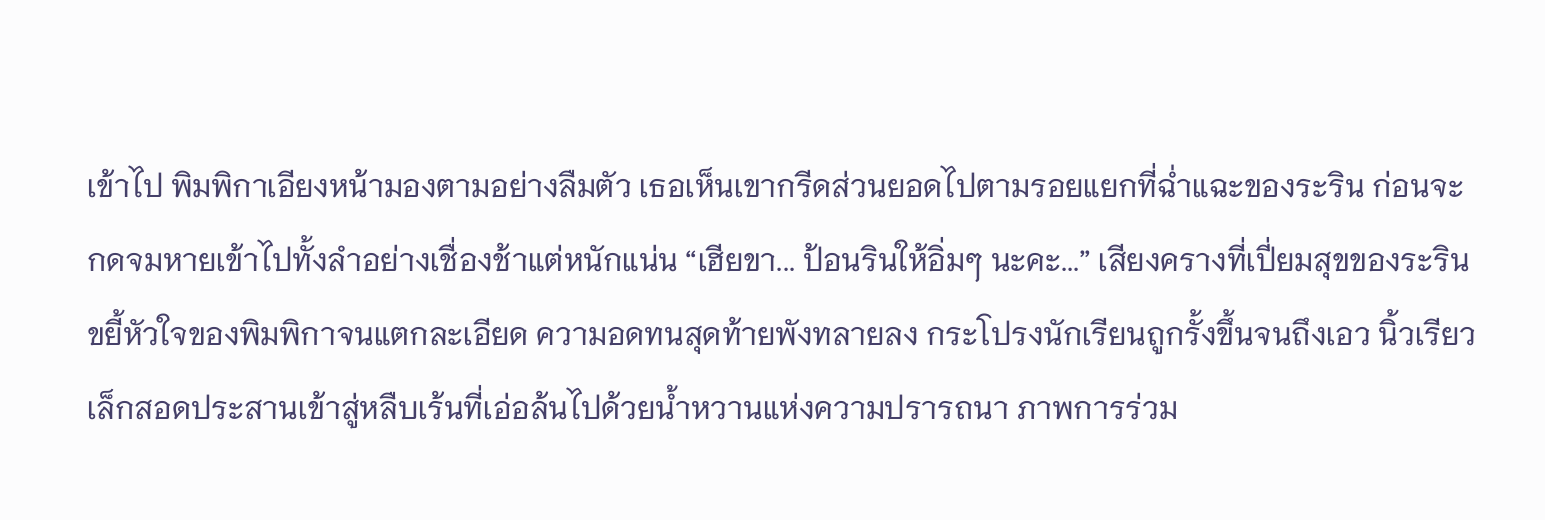เข้าไป พิมพิกาเอียงหน้ามองตามอย่างลืมตัว เธอเห็นเขากรีดส่วนยอดไปตามรอยแยกที่ฉ่ำแฉะของระริน ก่อนจะกดจมหายเข้าไปทั้งลำอย่างเชื่องช้าแต่หนักแน่น “เฮียขา... ป้อนรินให้อิ่มๆ นะคะ...” เสียงครางที่เปี่ยมสุขของระรินขยี้หัวใจของพิมพิกาจนแตกละเอียด ความอดทนสุดท้ายพังทลายลง กระโปรงนักเรียนถูกรั้งขึ้นจนถึงเอว นิ้วเรียวเล็กสอดประสานเข้าสู่หลืบเร้นที่เอ่อล้นไปด้วยน้ำหวานแห่งความปรารถนา ภาพการร่วม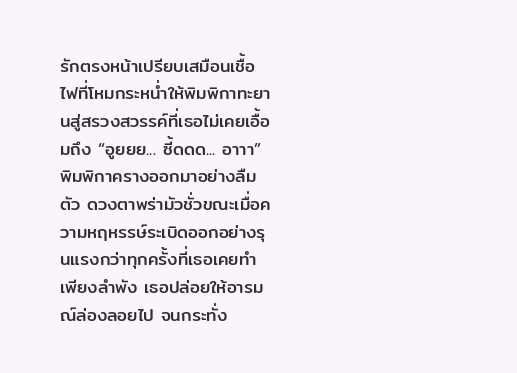รักตรงหน้าเปรียบเสมือนเชื้อไฟที่โหมกระหน่ำให้พิมพิกาทะยานสู่สรวงสวรรค์ที่เธอไม่เคยเอื้อมถึง “อูยยย... ซี้ดดด... อาาา” พิมพิกาครางออกมาอย่างลืมตัว ดวงตาพร่ามัวชั่วขณะเมื่อความหฤหรรษ์ระเบิดออกอย่างรุนแรงกว่าทุกครั้งที่เธอเคยทำเพียงลำพัง เธอปล่อยให้อารมณ์ล่องลอยไป จนกระทั่ง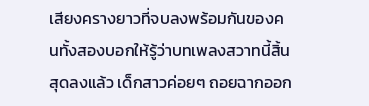เสียงครางยาวที่จบลงพร้อมกันของคนทั้งสองบอกให้รู้ว่าบทเพลงสวาทนี้สิ้นสุดลงแล้ว เด็กสาวค่อยๆ ถอยฉากออก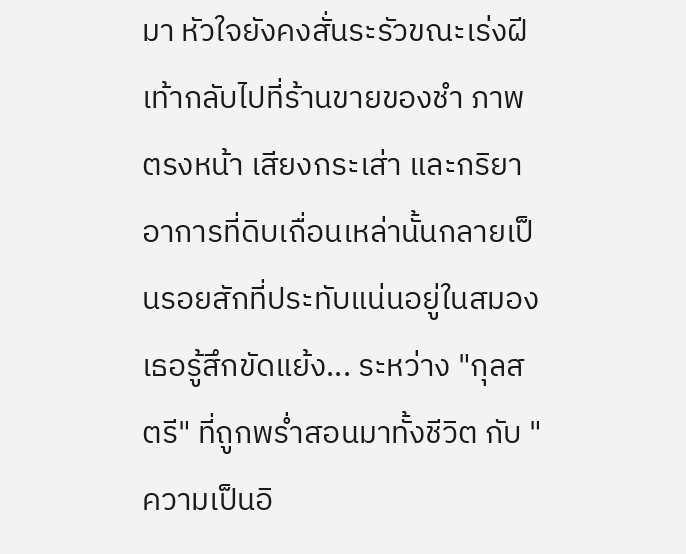มา หัวใจยังคงสั่นระรัวขณะเร่งฝีเท้ากลับไปที่ร้านขายของชำ ภาพตรงหน้า เสียงกระเส่า และกริยาอาการที่ดิบเถื่อนเหล่านั้นกลายเป็นรอยสักที่ประทับแน่นอยู่ในสมอง เธอรู้สึกขัดแย้ง... ระหว่าง "กุลสตรี" ที่ถูกพร่ำสอนมาทั้งชีวิต กับ "ความเป็นอิ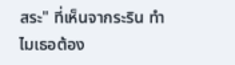สระ" ที่เห็นจากระริน ทำไมเธอต้อง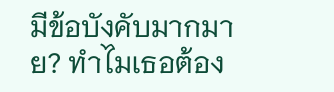มีข้อบังคับมากมาย? ทำไมเธอต้อง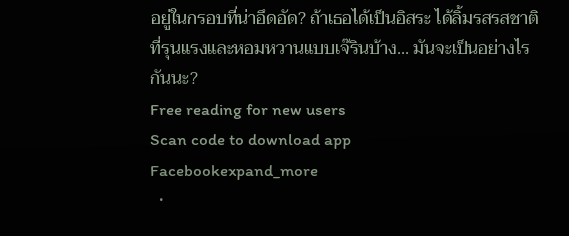อยู่ในกรอบที่น่าอึดอัด? ถ้าเธอได้เป็นอิสระ ได้ลิ้มรสรสชาติที่รุนแรงและหอมหวานแบบเจ๊รินบ้าง... มันจะเป็นอย่างไรกันนะ?
Free reading for new users
Scan code to download app
Facebookexpand_more
  •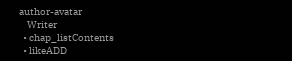author-avatar
    Writer
  • chap_listContents
  • likeADD